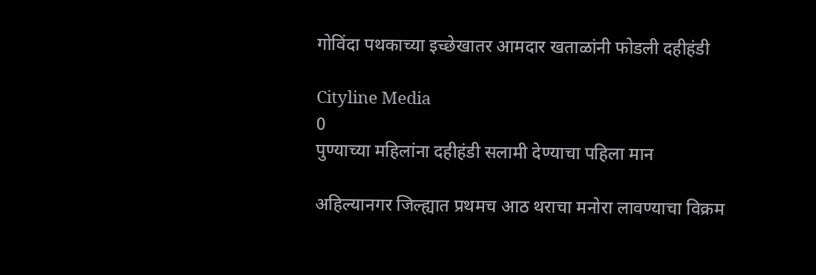गोविंदा पथकाच्या इच्छेखातर आमदार खताळांनी फोडली दहीहंडी

Cityline Media
0
पुण्याच्या महिलांना दहीहंडी सलामी देण्याचा पहिला मान

अहिल्यानगर जिल्ह्यात प्रथमच आठ थराचा मनोरा लावण्याचा विक्रम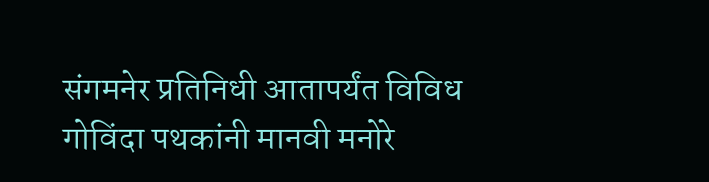संगमनेर प्रतिनिधी आतापर्यंत विविध गोविंदा पथकांनी मानवी मनोरे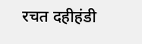रचत दहीहंडी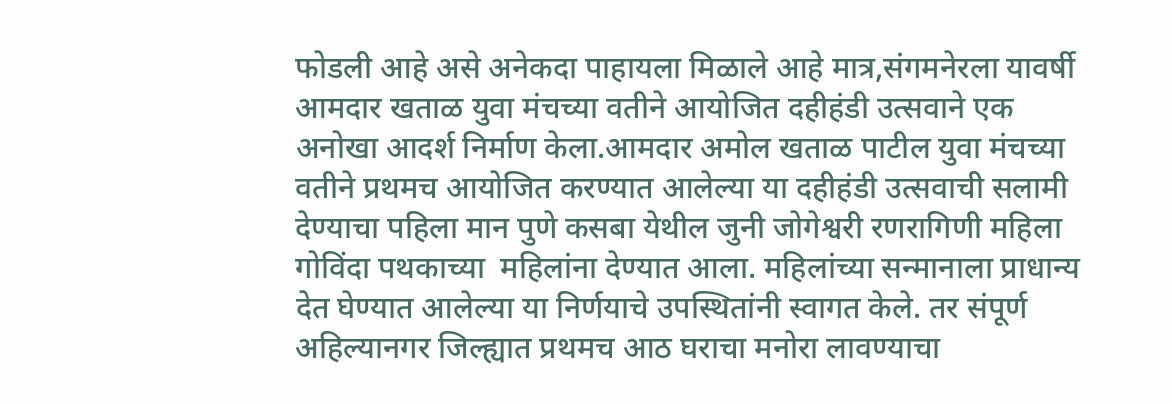फोडली आहे असे अनेकदा पाहायला मिळाले आहे मात्र,संगमनेरला यावर्षी आमदार खताळ युवा मंचच्या वतीने आयोजित दहीहंडी उत्सवाने एक अनोखा आदर्श निर्माण केला.आमदार अमोल खताळ पाटील युवा मंचच्या वतीने प्रथमच आयोजित करण्यात आलेल्या या दहीहंडी उत्सवाची सलामी देण्याचा पहिला मान पुणे कसबा येथील जुनी जोगेश्वरी रणरागिणी महिला गोविंदा पथकाच्या  महिलांना देण्यात आला. महिलांच्या सन्मानाला प्राधान्य देत घेण्यात आलेल्या या निर्णयाचे उपस्थितांनी स्वागत केले. तर संपूर्ण अहिल्यानगर जिल्ह्यात प्रथमच आठ घराचा मनोरा लावण्याचा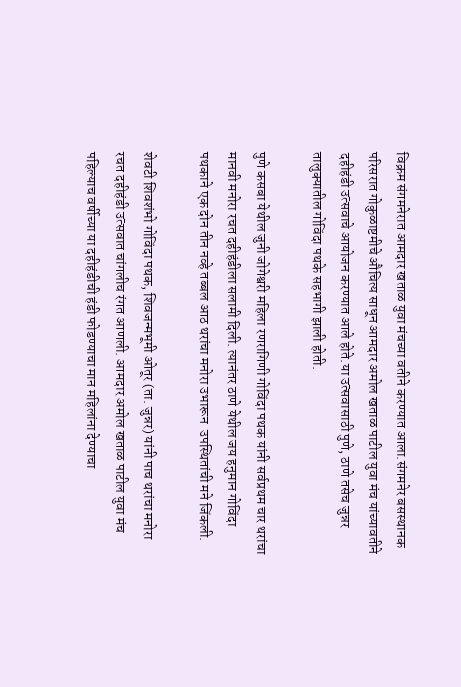विक्रम संगमनेरात आमदार खताळ युवा मंचच्या वतीने करण्यात आला.संगमनेर बसस्थानक परिसरात गोकुळाष्टमीचे औचित्य साधून आमदार अमोल खताळ पाटील युवा मंच यांच्यावतीने दहीहंडी उत्सवाचे आयोजन करण्यात आले होते.या उत्सवासाठी पुणे, ठाणे तसेच जुन्नर तालुक्यातील गोविंदा पथके सहभागी झाली होती.

पुणे कसबा येथील जुनी जोगेश्वरी महिला रणरागिणी गोविंदा पथक यांनी सर्वप्रथम चार थरांचा मानवी मनोरा रचत दहीहंडीला सलामी दिली. त्यानंतर ठाणे येथील जय हनुमान गोविंदा पथकाने एक दोन तीन नव्हे तब्बल आठ थरांचा मनोरा उभारून  उपस्थितांची मने जिंकली.

शेवटी शिवशंभो गोविंदा पथक, शिवजन्मभूमी ओतूर (ता. जुन्नर) यांनी पाच थरांचा मनोरा रचत दहीहंडी उत्सवात चांगलीच रंगत आणली. आमदार अमोल खताळ पाटील युवा मंच पहिल्याच वर्षीच्या या दहीहंडीची हंडी फोडण्याचा मान महिलांना देण्याचा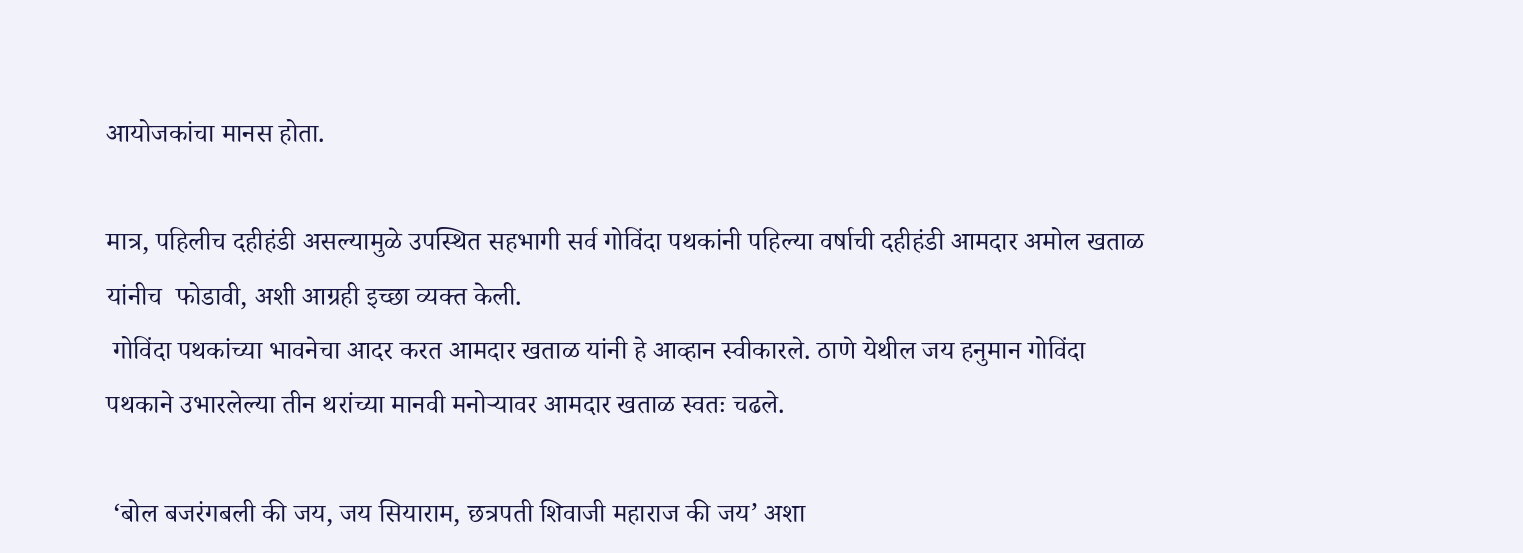आयोजकांचा मानस होता.

मात्र, पहिलीच दहीहंडी असल्यामुळे उपस्थित सहभागी सर्व गोविंदा पथकांनी पहिल्या वर्षाची दहीहंडी आमदार अमोल खताळ यांनीच  फोडावी, अशी आग्रही इच्छा व्यक्त केली.
 गोविंदा पथकांच्या भावनेचा आदर करत आमदार खताळ यांनी हे आव्हान स्वीकारले. ठाणे येथील जय हनुमान गोविंदा पथकाने उभारलेल्या तीन थरांच्या मानवी मनोऱ्यावर आमदार खताळ स्वतः चढले.

 ‘बोल बजरंगबली की जय, जय सियाराम, छत्रपती शिवाजी महाराज की जय’ अशा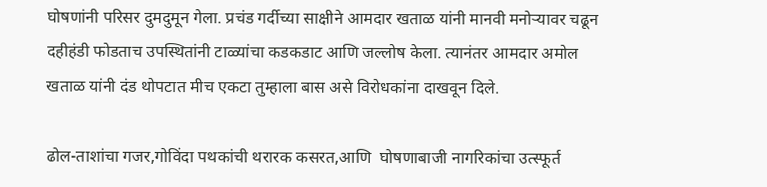घोषणांनी परिसर दुमदुमून गेला. प्रचंड गर्दीच्या साक्षीने आमदार खताळ यांनी मानवी मनोऱ्यावर चढून दहीहंडी फोडताच उपस्थितांनी टाळ्यांचा कडकडाट आणि जल्लोष केला. त्यानंतर आमदार अमोल खताळ यांनी दंड थोपटात मीच एकटा तुम्हाला बास असे विरोधकांना दाखवून दिले.

ढोल-ताशांचा गजर,गोविंदा पथकांची थरारक कसरत,आणि  घोषणाबाजी नागरिकांचा उत्स्फूर्त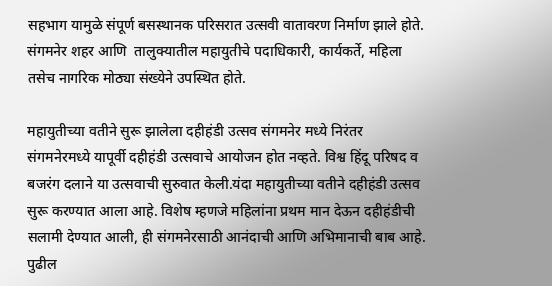सहभाग यामुळे संपूर्ण बसस्थानक परिसरात उत्सवी वातावरण निर्माण झाले होते. संगमनेर शहर आणि  तालुक्यातील महायुतीचे पदाधिकारी, कार्यकर्ते, महिला तसेच नागरिक मोठ्या संख्येने उपस्थित होते.

महायुतीच्या वतीने सुरू झालेला दहीहंडी उत्सव संगमनेर मध्ये निरंतर
संगमनेरमध्ये यापूर्वी दहीहंडी उत्सवाचे आयोजन होत नव्हते. विश्व हिंदू परिषद व बजरंग दलाने या उत्सवाची सुरुवात केली.यंदा महायुतीच्या वतीने दहीहंडी उत्सव सुरू करण्यात आला आहे. विशेष म्हणजे महिलांना प्रथम मान देऊन दहीहंडीची सलामी देण्यात आली, ही संगमनेरसाठी आनंदाची आणि अभिमानाची बाब आहे. पुढील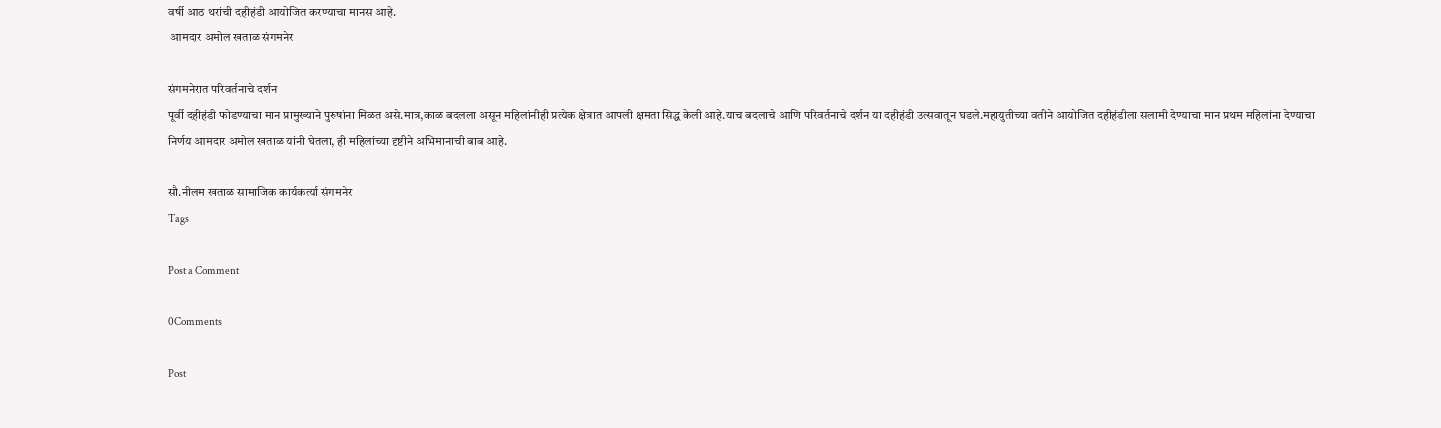वर्षी आठ थरांची दहीहंडी आयोजित करण्याचा मानस आहे.
 आमदार अमोल खताळ संगमनेर

संगमनेरात परिवर्तनाचे दर्शन
पूर्वी दहीहंडी फोडण्याचा मान प्रामुख्याने पुरुषांना मिळत असे.मात्र,काळ बदलला असून महिलांनीही प्रत्येक क्षेत्रात आपली क्षमता सिद्ध केली आहे.याच बदलाचे आणि परिवर्तनाचे दर्शन या दहीहंडी उत्सवातून घडले.महायुतीच्या वतीने आयोजित दहीहंडीला सलामी देण्याचा मान प्रथम महिलांना देण्याचा निर्णय आमदार अमोल खताळ यांनी घेतला, ही महिलांच्या दृष्टीने अभिमानाची बाब आहे.

सौ.नीलम खताळ सामाजिक कार्यकर्त्या संगमनेर
Tags

Post a Comment

0Comments

Post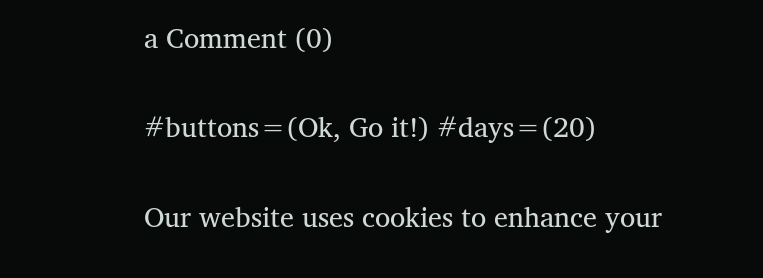a Comment (0)

#buttons=(Ok, Go it!) #days=(20)

Our website uses cookies to enhance your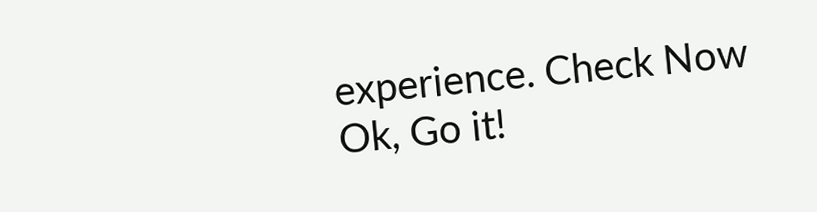experience. Check Now
Ok, Go it!